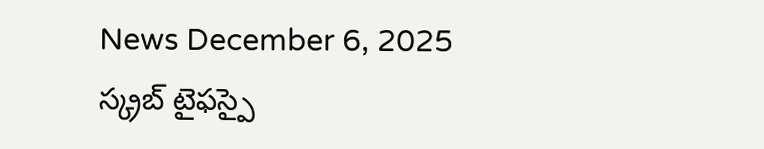News December 6, 2025
స్క్రబ్ టైఫస్పై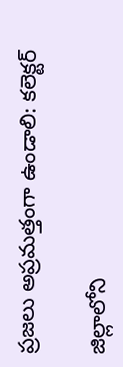ప్రజలు అప్రమత్తంగా ఉండాలి: కలెక్టర్

జిల్లాలోని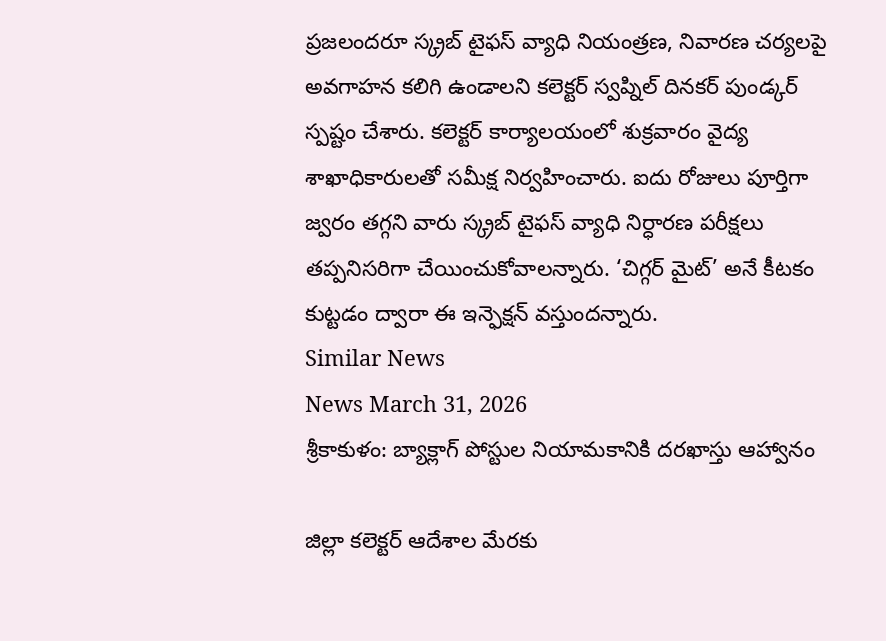ప్రజలందరూ స్క్రబ్ టైఫస్ వ్యాధి నియంత్రణ, నివారణ చర్యలపై అవగాహన కలిగి ఉండాలని కలెక్టర్ స్వప్నిల్ దినకర్ పుండ్కర్ స్పష్టం చేశారు. కలెక్టర్ కార్యాలయంలో శుక్రవారం వైద్య శాఖాధికారులతో సమీక్ష నిర్వహించారు. ఐదు రోజులు పూర్తిగా జ్వరం తగ్గని వారు స్క్రబ్ టైఫస్ వ్యాధి నిర్ధారణ పరీక్షలు తప్పనిసరిగా చేయించుకోవాలన్నారు. ‘చిగ్గర్ మైట్’ అనే కీటకం కుట్టడం ద్వారా ఈ ఇన్ఫెక్షన్ వస్తుందన్నారు.
Similar News
News March 31, 2026
శ్రీకాకుళం: బ్యాక్లాగ్ పోస్టుల నియామకానికి దరఖాస్తు ఆహ్వానం

జిల్లా కలెక్టర్ ఆదేశాల మేరకు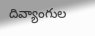దివ్యాంగుల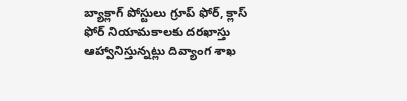బ్యాక్లాగ్ పోస్టులు గ్రూప్ ఫోర్, క్లాస్ ఫోర్ నియామకాలకు దరఖాస్తు ఆహ్వానిస్తున్నట్లు దివ్యాంగ శాఖ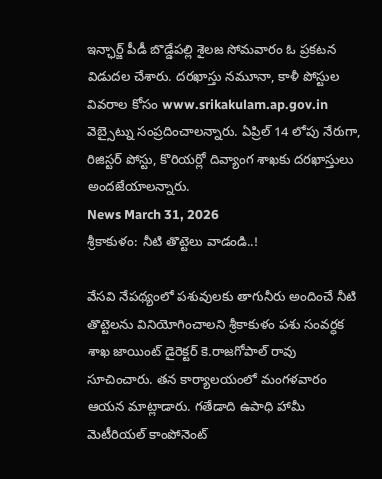ఇన్ఛార్జ్ పీడీ బొడ్డేపల్లి శైలజ సోమవారం ఓ ప్రకటన విడుదల చేశారు. దరఖాస్తు నమూనా, కాళీ పోస్టుల వివరాల కోసం www.srikakulam.ap.gov.in వెబ్సైట్ను సంప్రదించాలన్నారు. ఏప్రిల్ 14 లోపు నేరుగా, రిజిస్టర్ పోస్టు, కొరియర్లో దివ్యాంగ శాఖకు దరఖాస్తులు అందజేయాలన్నారు.
News March 31, 2026
శ్రీకాకుళం: నీటి తొట్టెలు వాడండి..!

వేసవి నేపథ్యంలో పశువులకు తాగునీరు అందించే నీటి తొట్టెలను వినియోగించాలని శ్రీకాకుళం పశు సంవర్ధక శాఖ జాయింట్ డైరెక్టర్ కె.రాజగోపాల్ రావు సూచించారు. తన కార్యాలయంలో మంగళవారం ఆయన మాట్లాడారు. గతేడాది ఉపాధి హామీ మెటీరియల్ కాంపోనెంట్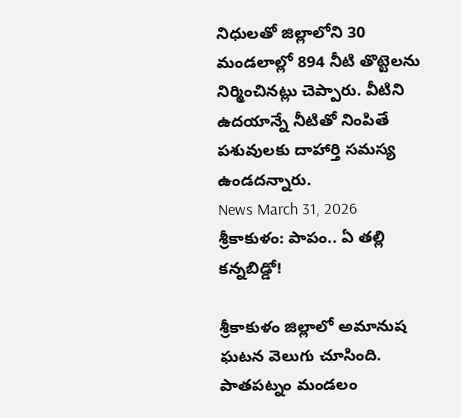నిధులతో జిల్లాలోని 30 మండలాల్లో 894 నీటి తొట్టెలను నిర్మించినట్లు చెప్పారు. వీటిని ఉదయాన్నే నీటితో నింపితే పశువులకు దాహార్తి సమస్య ఉండదన్నారు.
News March 31, 2026
శ్రీకాకుళం: పాపం.. ఏ తల్లి కన్నబిడ్డో!

శ్రీకాకుళం జిల్లాలో అమానుష ఘటన వెలుగు చూసింది. పాతపట్నం మండలం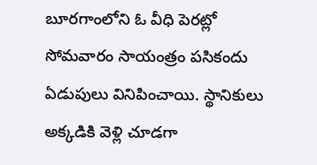బూరగాంలోని ఓ వీధి పెరట్లో సోమవారం సాయంత్రం పసికందు ఏడుపులు వినిపించాయి. స్థానికులు అక్కడికి వెళ్లి చూడగా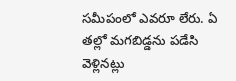సమీపంలో ఎవరూ లేరు. ఏ తల్లో మగబిడ్డను పడేసి వెళ్లినట్లు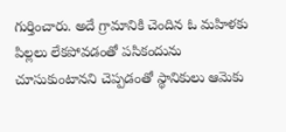గుర్తించారు. అదే గ్రామానికి చెందిన ఓ మహిళకు పిల్లలు లేకపోవడంతో పసికందును చూసుకుంటానని చెప్పడంతో స్థానికులు ఆమెకు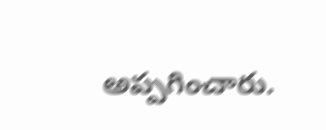అప్పగించారు.